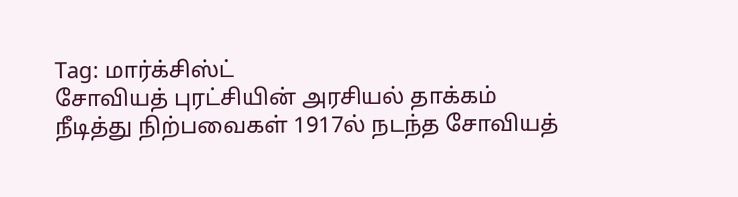Tag: மார்க்சிஸ்ட்
சோவியத் புரட்சியின் அரசியல் தாக்கம்
நீடித்து நிற்பவைகள் 1917ல் நடந்த சோவியத்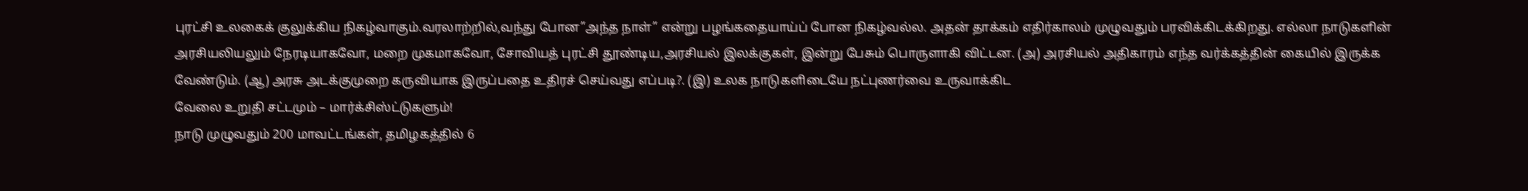புரட்சி உலகைக் குலுக்கிய நிகழ்வாகும்.வரலாற்றில்,வந்து போன”அந்த நாள்” என்று பழங்கதையாய்ப் போன நிகழ்வல்ல. அதன் தாக்கம் எதிர்காலம் முழுவதும் பரவிக்கிடக்கிறது. எல்லா நாடுகளின் அரசியலியலும் நேரடியாகவோ, மறை முகமாகவோ, சோவியத் புரட்சி தூண்டிய,அரசியல் இலக்குகள், இன்று பேசும் பொருளாகி விட்டன. (அ) அரசியல் அதிகாரம் எந்த வர்க்கத்தின் கையில் இருக்க வேண்டும். (ஆ) அரசு அடக்குமுறை கருவியாக இருப்பதை உதிரச் செய்வது எப்படி?. (இ) உலக நாடுகளிடையே நட்புணர்வை உருவாக்கிட
வேலை உறுதி சட்டமும் – மார்க்சிஸ்ட்டுகளும்!
நாடு முழுவதும் 200 மாவட்டங்கள், தமிழகத்தில் 6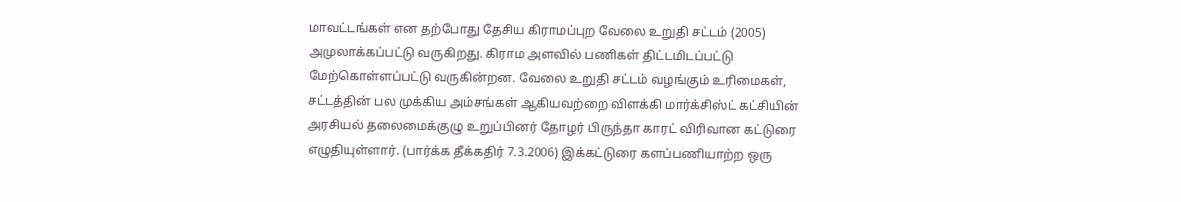மாவட்டங்கள் என தற்போது தேசிய கிராமப்புற வேலை உறுதி சட்டம் (2005) அமுலாக்கப்பட்டு வருகிறது. கிராம அளவில் பணிகள் திட்டமிடப்பட்டு மேற்கொள்ளப்பட்டு வருகின்றன. வேலை உறுதி சட்டம் வழங்கும் உரிமைகள், சட்டத்தின் பல முக்கிய அம்சங்கள் ஆகியவற்றை விளக்கி மார்க்சிஸ்ட் கட்சியின் அரசியல் தலைமைக்குழு உறுப்பினர் தோழர் பிருந்தா காரட் விரிவான கட்டுரை எழுதியுள்ளார். (பார்க்க தீக்கதிர் 7.3.2006) இக்கட்டுரை களப்பணியாற்ற ஒரு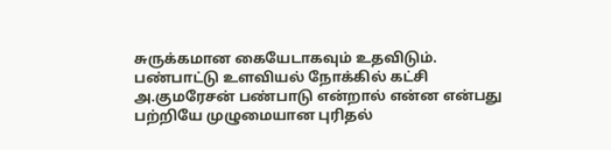சுருக்கமான கையேடாகவும் உதவிடும்.
பண்பாட்டு உளவியல் நோக்கில் கட்சி
அ.குமரேசன் பண்பாடு என்றால் என்ன என்பது பற்றியே முழுமையான புரிதல்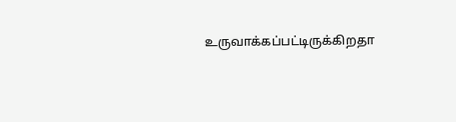உருவாக்கப்பட்டிருக்கிறதா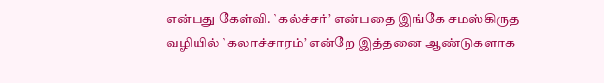என்பது கேள்வி. `கல்ச்சர்’ என்பதை இங்கே சமஸ்கிருத வழியில் `கலாச்சாரம்’ என்றே இத்தனை ஆண்டுகளாக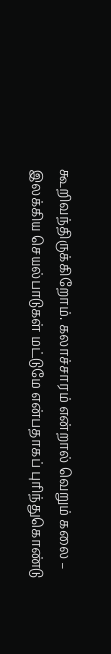கூறிவந்திருக்கிறோம். கலாச்சாரம் என்றால் வெறும் கலை – இலக்கிய செயல்பாடுகள் மட்டுமே என்பதாகப் புரிந்துகொண்டு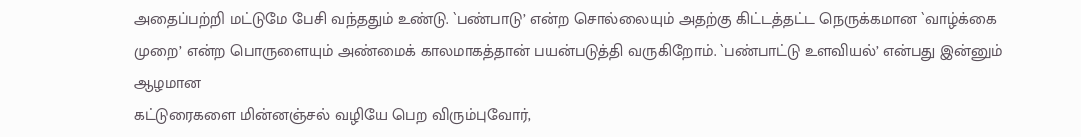அதைப்பற்றி மட்டுமே பேசி வந்ததும் உண்டு. `பண்பாடு’ என்ற சொல்லையும் அதற்கு கிட்டத்தட்ட நெருக்கமான `வாழ்க்கை முறை’ என்ற பொருளையும் அண்மைக் காலமாகத்தான் பயன்படுத்தி வருகிறோம். `பண்பாட்டு உளவியல்’ என்பது இன்னும் ஆழமான
கட்டுரைகளை மின்னஞ்சல் வழியே பெற விரும்புவோர்,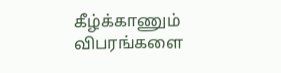கீழ்க்காணும் விபரங்களை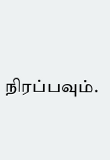நிரப்பவும்.